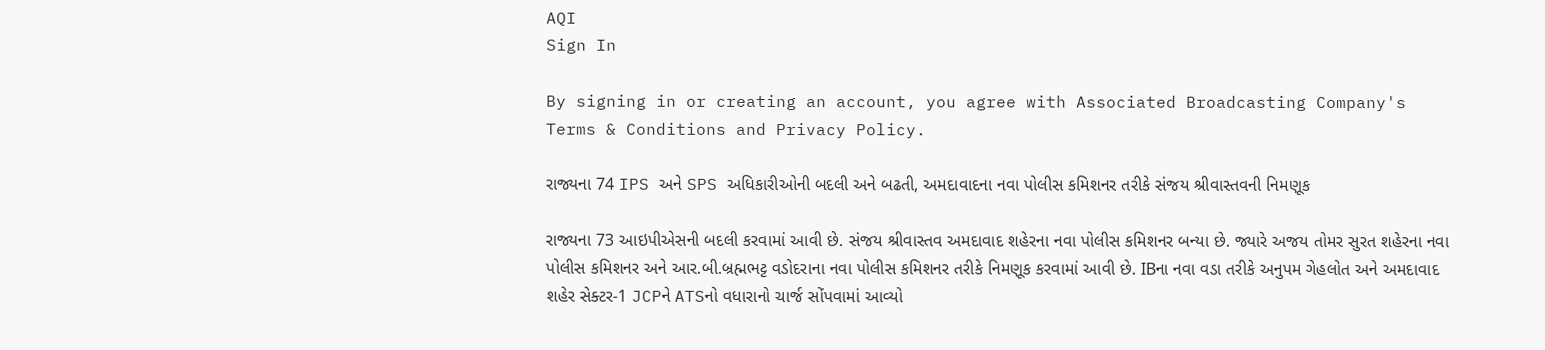AQI
Sign In

By signing in or creating an account, you agree with Associated Broadcasting Company's Terms & Conditions and Privacy Policy.

રાજ્યના 74 IPS અને SPS અધિકારીઓની બદલી અને બઢતી, અમદાવાદના નવા પોલીસ કમિશનર તરીકે સંજય શ્રીવાસ્તવની નિમણૂક

રાજ્યના 73 આઇપીએસની બદલી કરવામાં આવી છે. સંજય શ્રીવાસ્તવ અમદાવાદ શહેરના નવા પોલીસ કમિશનર બન્યા છે. જ્યારે અજય તોમર સુરત શહેરના નવા પોલીસ કમિશનર અને આર.બી.બ્રહ્મભટ્ટ વડોદરાના નવા પોલીસ કમિશનર તરીકે નિમણૂક કરવામાં આવી છે. IBના નવા વડા તરીકે અનુપમ ગેહલોત અને અમદાવાદ શહેર સેક્ટર-1 JCPને ATSનો વધારાનો ચાર્જ સોંપવામાં આવ્યો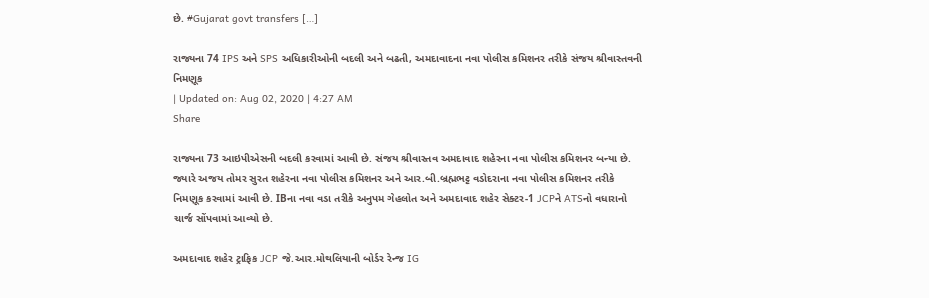છે. #Gujarat govt transfers […]

રાજ્યના 74 IPS અને SPS અધિકારીઓની બદલી અને બઢતી, અમદાવાદના નવા પોલીસ કમિશનર તરીકે સંજય શ્રીવાસ્તવની નિમણૂક
| Updated on: Aug 02, 2020 | 4:27 AM
Share

રાજ્યના 73 આઇપીએસની બદલી કરવામાં આવી છે. સંજય શ્રીવાસ્તવ અમદાવાદ શહેરના નવા પોલીસ કમિશનર બન્યા છે. જ્યારે અજય તોમર સુરત શહેરના નવા પોલીસ કમિશનર અને આર.બી.બ્રહ્મભટ્ટ વડોદરાના નવા પોલીસ કમિશનર તરીકે નિમણૂક કરવામાં આવી છે. IBના નવા વડા તરીકે અનુપમ ગેહલોત અને અમદાવાદ શહેર સેક્ટર-1 JCPને ATSનો વધારાનો ચાર્જ સોંપવામાં આવ્યો છે.

અમદાવાદ શહેર ટ્રાફિક JCP જે.આર.મોથલિયાની બોર્ડર રેન્જ IG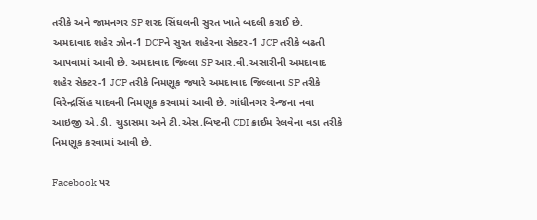તરીકે અને જામનગર SP શરદ સિંઘલની સુરત ખાતે બદલી કરાઈ છે. અમદાવાદ શહેર ઝોન-1 DCPને સુરત શહેરના સેક્ટર-1 JCP તરીકે બઢતી આપવામાં આવી છે. અમદાવાદ જિલ્લા SP આર.વી.અસારીની અમદાવાદ શહેર સેક્ટર-1 JCP તરીકે નિમણૂક જ્યારે અમદાવાદ જિલ્લાના SP તરીકે વિરેન્દ્રસિંહ યાદવની નિમણૂક કરવામાં આવી છે. ગાંધીનગર રેન્જના નવા આઇજી એ.ડી. ચુડાસમા અને ટી.એસ.બિષ્ટની CDI ક્રાઈમ રેલવેના વડા તરીકે નિમણૂક કરવામાં આવી છે.

Facebook પર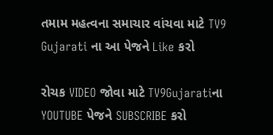તમામ મહત્વના સમાચાર વાંચવા માટે TV9 Gujarati ના આ પેજને Like કરો

રોચક VIDEO જોવા માટે TV9Gujaratiના YOUTUBE પેજને SUBSCRIBE કરો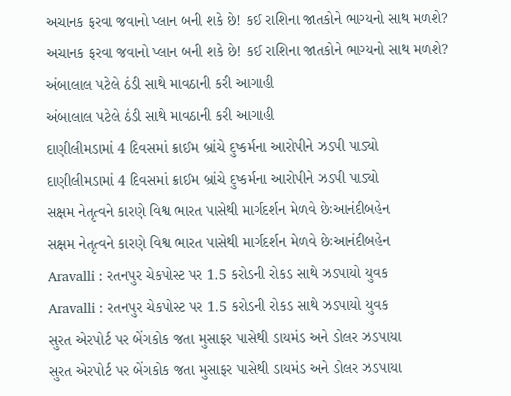અચાનક ફરવા જવાનો પ્લાન બની શકે છે! કઈ રાશિના જાતકોને ભાગ્યનો સાથ મળશે?
અચાનક ફરવા જવાનો પ્લાન બની શકે છે! કઈ રાશિના જાતકોને ભાગ્યનો સાથ મળશે?
અંબાલાલ પટેલે ઠંડી સાથે માવઠાની કરી આગાહી
અંબાલાલ પટેલે ઠંડી સાથે માવઠાની કરી આગાહી
દાણીલીમડામાં 4 દિવસમાં ક્રાઈમ બ્રાંચે દુષ્કર્મના આરોપીને ઝડપી પાડ્યો
દાણીલીમડામાં 4 દિવસમાં ક્રાઈમ બ્રાંચે દુષ્કર્મના આરોપીને ઝડપી પાડ્યો
સક્ષમ નેતૃત્વને કારણે વિશ્વ ભારત પાસેથી માર્ગદર્શન મેળવે છેઃઆનંદીબહેન
સક્ષમ નેતૃત્વને કારણે વિશ્વ ભારત પાસેથી માર્ગદર્શન મેળવે છેઃઆનંદીબહેન
Aravalli : રતનપુર ચેકપોસ્ટ પર 1.5 કરોડની રોકડ સાથે ઝડપાયો યુવક
Aravalli : રતનપુર ચેકપોસ્ટ પર 1.5 કરોડની રોકડ સાથે ઝડપાયો યુવક
સુરત એરપોર્ટ પર બેંગકોક જતા મુસાફર પાસેથી ડાયમંડ અને ડોલર ઝડપાયા
સુરત એરપોર્ટ પર બેંગકોક જતા મુસાફર પાસેથી ડાયમંડ અને ડોલર ઝડપાયા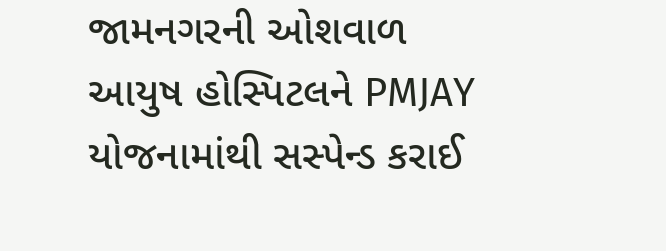જામનગરની ઓશવાળ આયુષ હોસ્પિટલને PMJAY યોજનામાંથી સસ્પેન્ડ કરાઈ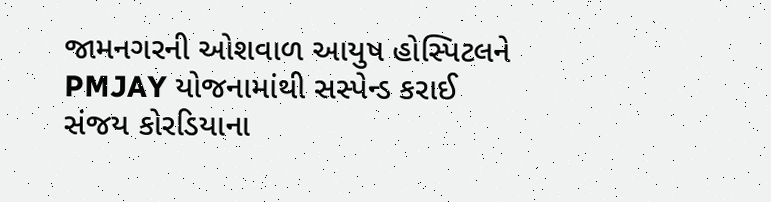જામનગરની ઓશવાળ આયુષ હોસ્પિટલને PMJAY યોજનામાંથી સસ્પેન્ડ કરાઈ
સંજય કોરડિયાના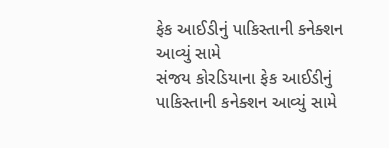ફેક આઈડીનું પાકિસ્તાની કનેક્શન આવ્યું સામે
સંજય કોરડિયાના ફેક આઈડીનું પાકિસ્તાની કનેક્શન આવ્યું સામે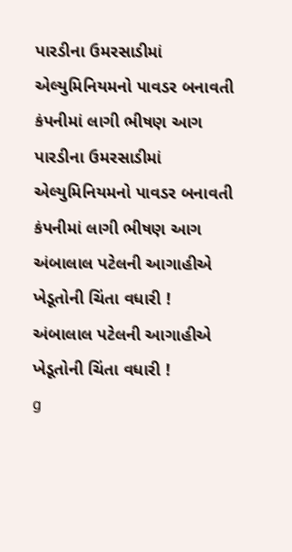પારડીના ઉમરસાડીમાં એલ્યુમિનિયમનો પાવડર બનાવતી કંપનીમાં લાગી ભીષણ આગ
પારડીના ઉમરસાડીમાં એલ્યુમિનિયમનો પાવડર બનાવતી કંપનીમાં લાગી ભીષણ આગ
અંબાલાલ પટેલની આગાહીએ ખેડૂતોની ચિંતા વધારી !
અંબાલાલ પટેલની આગાહીએ ખેડૂતોની ચિંતા વધારી !
g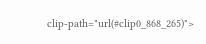clip-path="url(#clip0_868_265)">